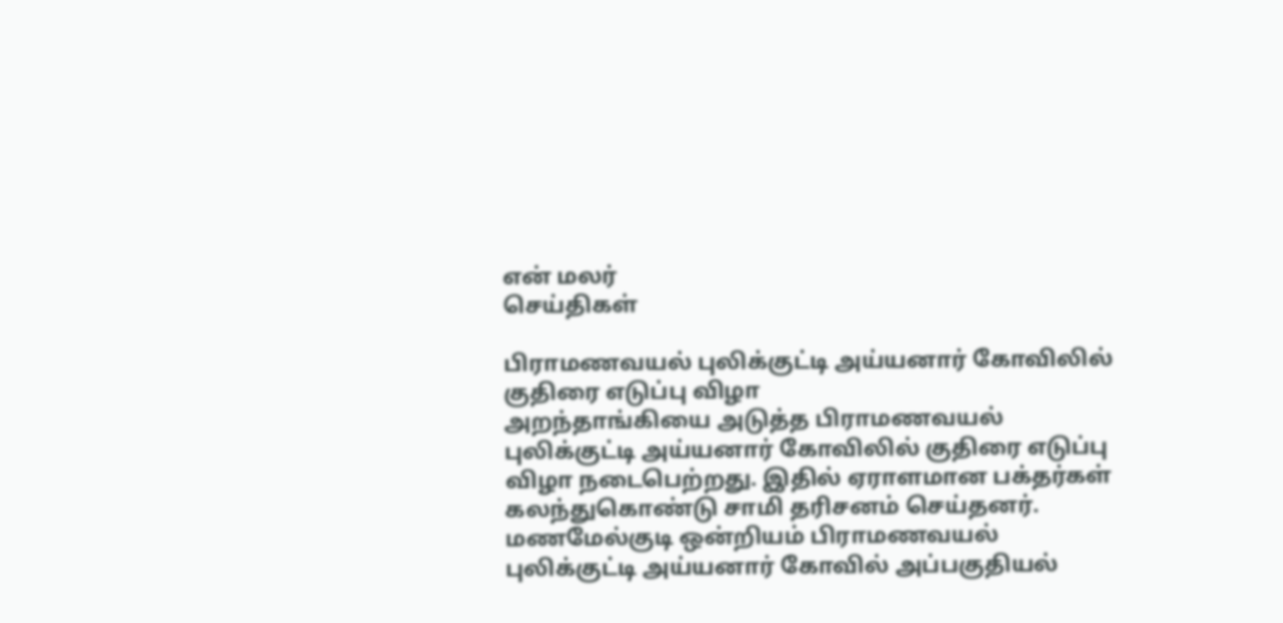என் மலர்
செய்திகள்

பிராமணவயல் புலிக்குட்டி அய்யனார் கோவிலில் குதிரை எடுப்பு விழா
அறந்தாங்கியை அடுத்த பிராமணவயல் புலிக்குட்டி அய்யனார் கோவிலில் குதிரை எடுப்பு விழா நடைபெற்றது. இதில் ஏராளமான பக்தர்கள் கலந்துகொண்டு சாமி தரிசனம் செய்தனர்.
மணமேல்குடி ஒன்றியம் பிராமணவயல் புலிக்குட்டி அய்யனார் கோவில் அப்பகுதியல்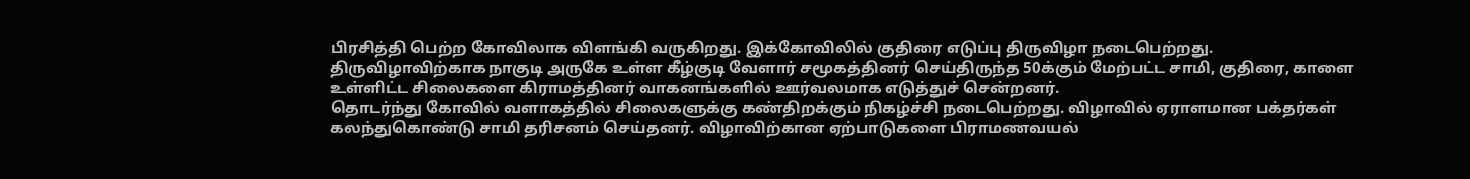பிரசித்தி பெற்ற கோவிலாக விளங்கி வருகிறது. இக்கோவிலில் குதிரை எடுப்பு திருவிழா நடைபெற்றது.
திருவிழாவிற்காக நாகுடி அருகே உள்ள கீழ்குடி வேளார் சமூகத்தினர் செய்திருந்த 50க்கும் மேற்பட்ட சாமி, குதிரை, காளை உள்ளிட்ட சிலைகளை கிராமத்தினர் வாகனங்களில் ஊர்வலமாக எடுத்துச் சென்றனர்.
தொடர்ந்து கோவில் வளாகத்தில் சிலைகளுக்கு கண்திறக்கும் நிகழ்ச்சி நடைபெற்றது. விழாவில் ஏராளமான பக்தர்கள் கலந்துகொண்டு சாமி தரிசனம் செய்தனர். விழாவிற்கான ஏற்பாடுகளை பிராமணவயல்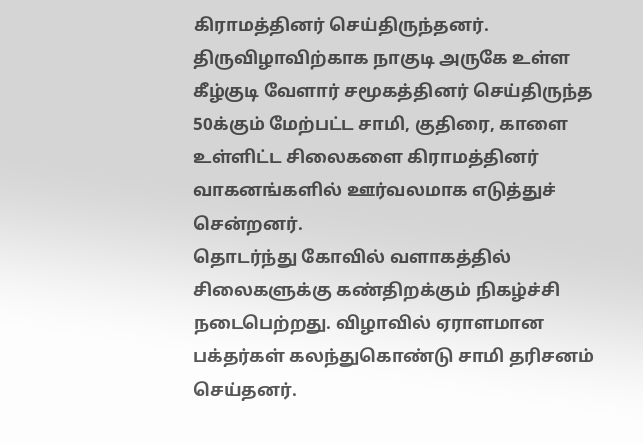கிராமத்தினர் செய்திருந்தனர்.
திருவிழாவிற்காக நாகுடி அருகே உள்ள கீழ்குடி வேளார் சமூகத்தினர் செய்திருந்த 50க்கும் மேற்பட்ட சாமி, குதிரை, காளை உள்ளிட்ட சிலைகளை கிராமத்தினர் வாகனங்களில் ஊர்வலமாக எடுத்துச் சென்றனர்.
தொடர்ந்து கோவில் வளாகத்தில் சிலைகளுக்கு கண்திறக்கும் நிகழ்ச்சி நடைபெற்றது. விழாவில் ஏராளமான பக்தர்கள் கலந்துகொண்டு சாமி தரிசனம் செய்தனர்.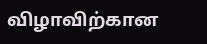விழாவிற்கான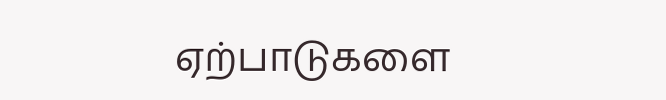ஏற்பாடுகளை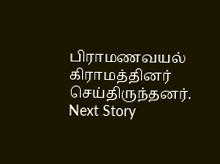பிராமணவயல் கிராமத்தினர் செய்திருந்தனர்.
Next Story